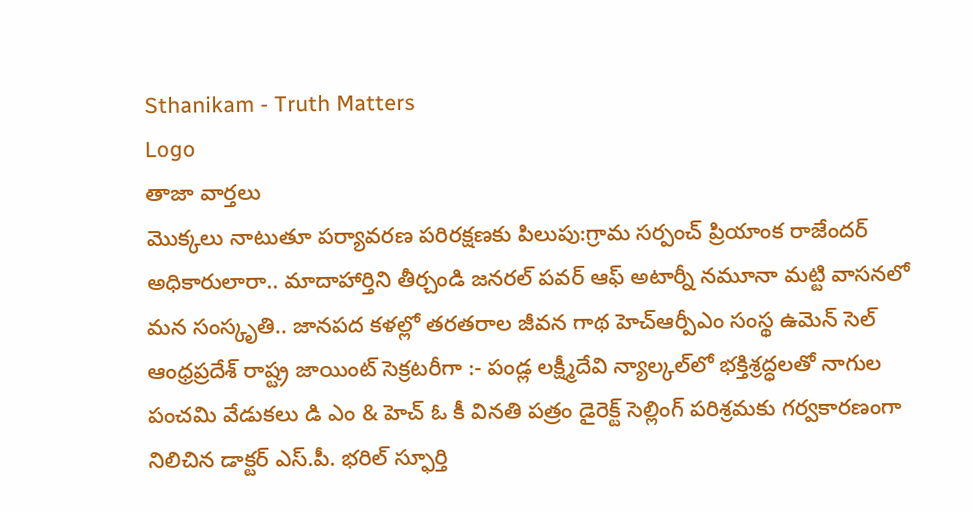Sthanikam - Truth Matters
Logo
తాజా వార్తలు
మొక్కలు నాటుతూ పర్యావరణ పరిరక్షణకు పిలుపు:గ్రామ సర్పంచ్ ప్రియాంక రాజేందర్ అధికారులారా.. మాదాహార్తిని తీర్చండి జనరల్ పవర్ ఆఫ్ అటార్నీ నమూనా మట్టి వాసనలో మన సంస్కృతి.. జానపద కళల్లో తరతరాల జీవన గాథ హెచ్ఆర్పీఎం సంస్థ ఉమెన్ సెల్ ఆంధ్రప్రదేశ్ రాష్ట్ర జాయింట్ సెక్రటరీగా :- పండ్ల లక్ష్మీదేవి న్యాల్కల్‌లో భక్తిశ్రద్ధలతో నాగుల పంచమి వేడుకలు డి ఎం & హెచ్ ఓ కీ వినతి పత్రం డైరెక్ట్ సెల్లింగ్ పరిశ్రమకు గర్వకారణంగా నిలిచిన డాక్టర్ ఎస్.పీ. భరిల్ స్ఫూర్తి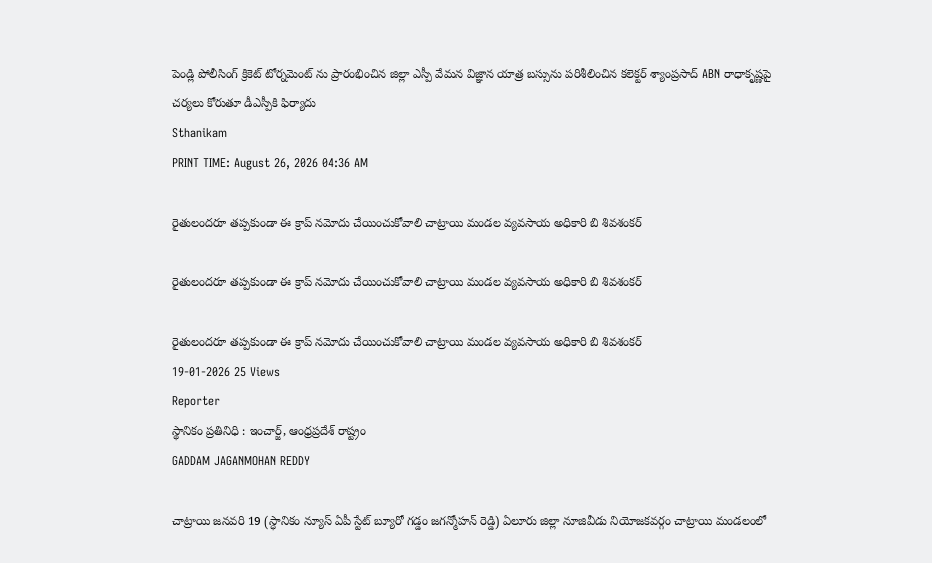పెండ్లి పోలీసింగ్ క్రికెట్ టోర్నమెంట్ ను ప్రారంభించిన జిల్లా ఎస్పీ వేమన విజ్ఞాన యాత్ర బస్సును పరిశీలించిన కలెక్టర్ శ్యాంప్రసాద్ ABN రాధాకృష్ణపై చర్యలు కోరుతూ డీఎస్పీకి ఫిర్యాదు
Sthanikam
PRINT TIME: August 26, 2026 04:36 AM

రైతులందరూ తప్పకుండా ఈ క్రాప్ నమోదు చేయించుకోవాలి చాట్రాయి మండల వ్యవసాయ అధికారి బి శివశంకర్

రైతులందరూ తప్పకుండా ఈ క్రాప్ నమోదు చేయించుకోవాలి చాట్రాయి మండల వ్యవసాయ అధికారి బి శివశంకర్

రైతులందరూ తప్పకుండా ఈ క్రాప్ నమోదు చేయించుకోవాలి చాట్రాయి మండల వ్యవసాయ అధికారి బి శివశంకర్
19-01-2026 25 Views
Reporter
స్థానికం ప్రతినిధి : ఇంచార్జ్, ఆంధ్రప్రదేశ్ రాష్ట్రం
GADDAM JAGANMOHAN REDDY

చాట్రాయి జనవరి 19 (స్ధానికం న్యూస్ ఏపీ స్టేట్ బ్యూరో గడ్డం జగన్మోహన్ రెడ్డి) ఏలూరు జిల్లా నూజివీడు నియోజకవర్గం చాట్రాయి మండలంలో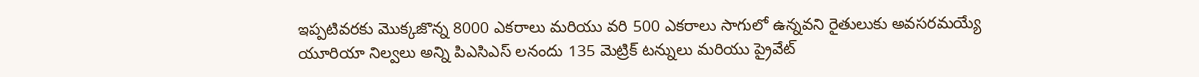ఇప్పటివరకు మొక్కజొన్న 8000 ఎకరాలు మరియు వరి 500 ఎకరాలు సాగులో ఉన్నవని రైతులుకు అవసరమయ్యే యూరియా నిల్వలు అన్ని పిఎసిఎస్ లనందు 135 మెట్రిక్ టన్నులు మరియు ప్రైవేట్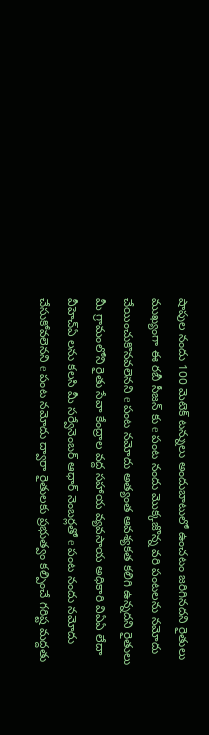షాపుల నందు 100 మెటెక్ టన్నులు అందుబాటులో ఉంచటం జరిగినదని రైతులు ముఖ్యంగా ఈ రబీ సీజన్ కు e పంట నందు మొక్కజొన్న వరి పంటలను నమోదు చేయించుకొనవలెనని e పంట నమోదు అత్యంత ఆవశ్యకత కలిగి ఉన్నదని రైతులు మీ గ్రామంలోని రైతు సేవా కేంద్రాల వద్ద సహాయ వ్యవసాయ అధికారి విఏఏ లేదా వీహెచ్ఏ లను కలసి మీ సర్వేనెంబర్ ఆధార్ నెంబర్లతో e పంట నందు నమోదు చేసుకోవలెనని e పంట నమోదు ద్వారా రైతులకు ప్రభుత్వం కల్పించే గరిష్ట మద్దతు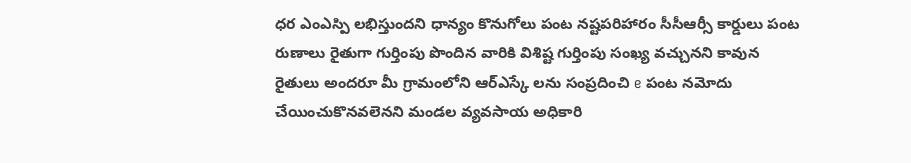ధర ఎంఎస్పి లభిస్తుందని ధాన్యం కొనుగోలు పంట నష్టపరిహారం సీసీఆర్సీ కార్డులు పంట రుణాలు రైతుగా గుర్తింపు పొందిన వారికి విశిష్ట గుర్తింపు సంఖ్య వచ్చునని కావున రైతులు అందరూ మీ గ్రామంలోని ఆర్ఎస్కే లను సంప్రదించి e పంట నమోదు చేయించుకొనవలెనని మండల వ్యవసాయ అధికారి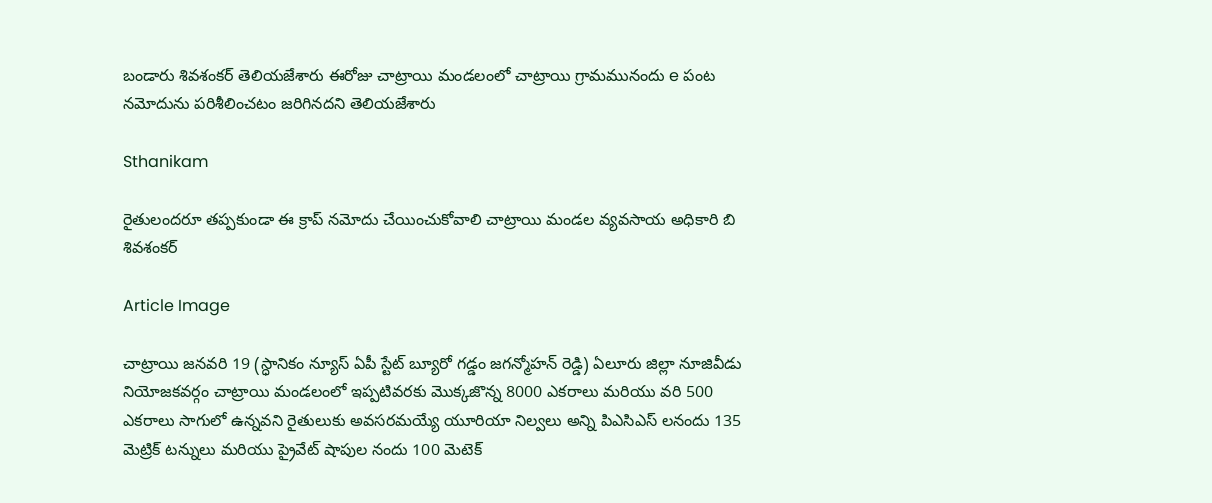బండారు శివశంకర్ తెలియజేశారు ఈరోజు చాట్రాయి మండలంలో చాట్రాయి గ్రామమునందు e పంట నమోదును పరిశీలించటం జరిగినదని తెలియజేశారు

Sthanikam

రైతులందరూ తప్పకుండా ఈ క్రాప్ నమోదు చేయించుకోవాలి చాట్రాయి మండల వ్యవసాయ అధికారి బి శివశంకర్

Article Image

చాట్రాయి జనవరి 19 (స్ధానికం న్యూస్ ఏపీ స్టేట్ బ్యూరో గడ్డం జగన్మోహన్ రెడ్డి) ఏలూరు జిల్లా నూజివీడు నియోజకవర్గం చాట్రాయి మండలంలో ఇప్పటివరకు మొక్కజొన్న 8000 ఎకరాలు మరియు వరి 500 ఎకరాలు సాగులో ఉన్నవని రైతులుకు అవసరమయ్యే యూరియా నిల్వలు అన్ని పిఎసిఎస్ లనందు 135 మెట్రిక్ టన్నులు మరియు ప్రైవేట్ షాపుల నందు 100 మెటెక్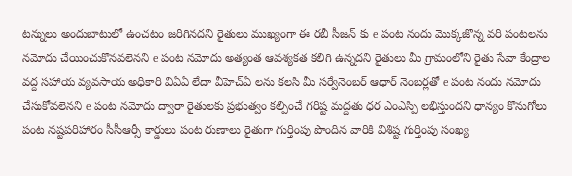టన్నులు అందుబాటులో ఉంచటం జరిగినదని రైతులు ముఖ్యంగా ఈ రబీ సీజన్ కు e పంట నందు మొక్కజొన్న వరి పంటలను నమోదు చేయించుకొనవలెనని e పంట నమోదు అత్యంత ఆవశ్యకత కలిగి ఉన్నదని రైతులు మీ గ్రామంలోని రైతు సేవా కేంద్రాల వద్ద సహాయ వ్యవసాయ అధికారి విఏఏ లేదా వీహెచ్ఏ లను కలసి మీ సర్వేనెంబర్ ఆధార్ నెంబర్లతో e పంట నందు నమోదు చేసుకోవలెనని e పంట నమోదు ద్వారా రైతులకు ప్రభుత్వం కల్పించే గరిష్ట మద్దతు ధర ఎంఎస్పి లభిస్తుందని ధాన్యం కొనుగోలు పంట నష్టపరిహారం సీసీఆర్సీ కార్డులు పంట రుణాలు రైతుగా గుర్తింపు పొందిన వారికి విశిష్ట గుర్తింపు సంఖ్య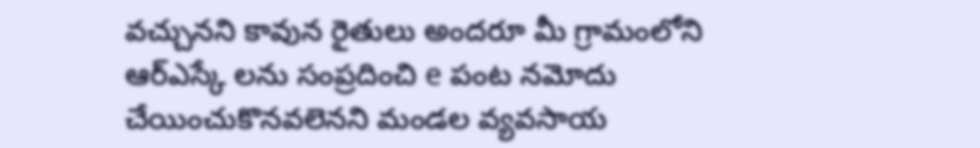వచ్చునని కావున రైతులు అందరూ మీ గ్రామంలోని ఆర్ఎస్కే లను సంప్రదించి e పంట నమోదు చేయించుకొనవలెనని మండల వ్యవసాయ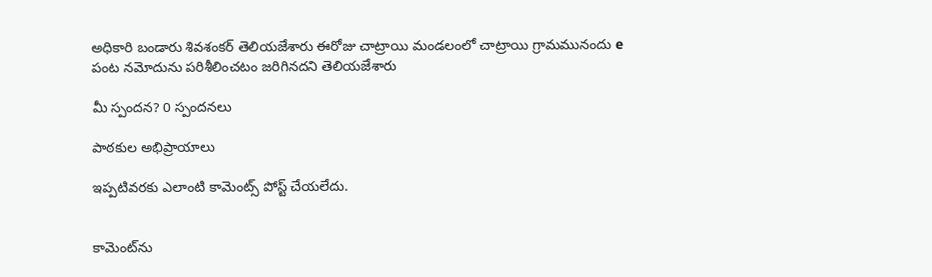అధికారి బండారు శివశంకర్ తెలియజేశారు ఈరోజు చాట్రాయి మండలంలో చాట్రాయి గ్రామమునందు e పంట నమోదును పరిశీలించటం జరిగినదని తెలియజేశారు

మీ స్పందన? 0 స్పందనలు

పాఠకుల అభిప్రాయాలు

ఇప్పటివరకు ఎలాంటి కామెంట్స్ పోస్ట్ చేయలేదు.


కామెంట్‌ను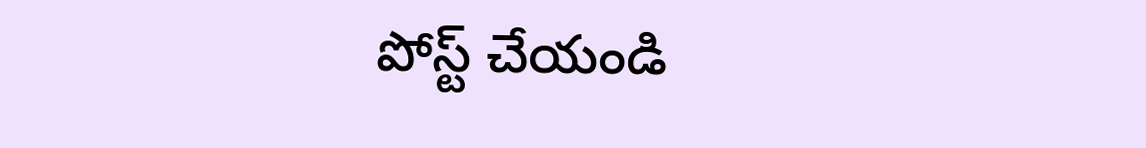పోస్ట్ చేయండి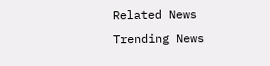Related News
Trending News